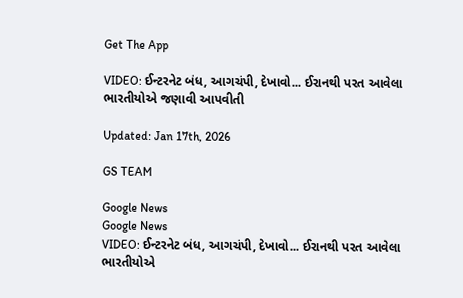Get The App

VIDEO: ઈન્ટરનેટ બંધ, આગચંપી, દેખાવો... ઈરાનથી પરત આવેલા ભારતીયોએ જણાવી આપવીતી

Updated: Jan 17th, 2026

GS TEAM

Google News
Google News
VIDEO: ઈન્ટરનેટ બંધ, આગચંપી, દેખાવો... ઈરાનથી પરત આવેલા ભારતીયોએ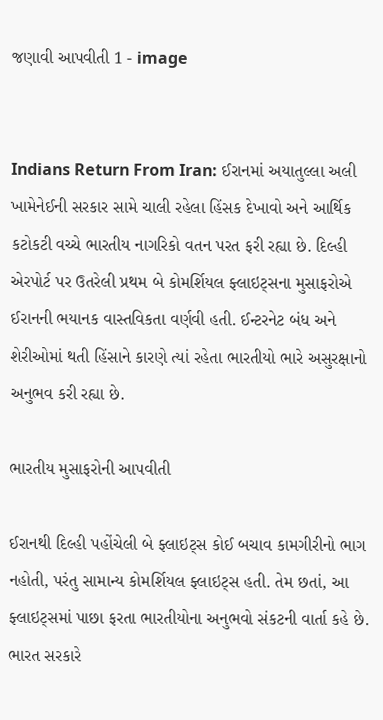જણાવી આપવીતી 1 - image


Indians Return From Iran: ઈરાનમાં અયાતુલ્લા અલી ખામેનેઈની સરકાર સામે ચાલી રહેલા હિંસક દેખાવો અને આર્થિક કટોકટી વચ્ચે ભારતીય નાગરિકો વતન પરત ફરી રહ્યા છે. દિલ્હી એરપોર્ટ પર ઉતરેલી પ્રથમ બે કોમર્શિયલ ફ્લાઇટ્સના મુસાફરોએ ઈરાનની ભયાનક વાસ્તવિકતા વર્ણવી હતી. ઈન્ટરનેટ બંધ અને શેરીઓમાં થતી હિંસાને કારણે ત્યાં રહેતા ભારતીયો ભારે અસુરક્ષાનો અનુભવ કરી રહ્યા છે.

ભારતીય મુસાફરોની આપવીતી

ઈરાનથી દિલ્હી પહોંચેલી બે ફ્લાઇટ્સ કોઈ બચાવ કામગીરીનો ભાગ નહોતી, પરંતુ સામાન્ય કોમર્શિયલ ફ્લાઇટ્સ હતી. તેમ છતાં, આ ફ્લાઇટ્સમાં પાછા ફરતા ભારતીયોના અનુભવો સંકટની વાર્તા કહે છે. ભારત સરકારે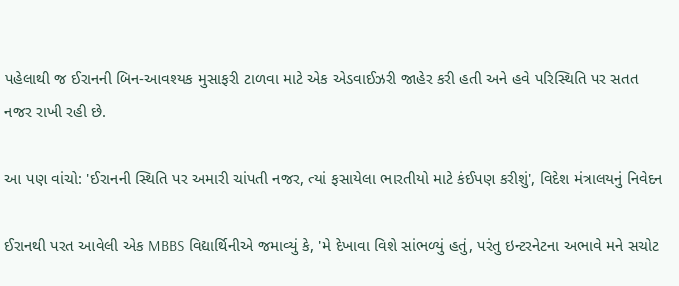પહેલાથી જ ઈરાનની બિન-આવશ્યક મુસાફરી ટાળવા માટે એક એડવાઈઝરી જાહેર કરી હતી અને હવે પરિસ્થિતિ પર સતત નજર રાખી રહી છે.

આ પણ વાંચો: 'ઈરાનની સ્થિતિ પર અમારી ચાંપતી નજર, ત્યાં ફસાયેલા ભારતીયો માટે કંઈપણ કરીશું', વિદેશ મંત્રાલયનું નિવેદન

ઈરાનથી પરત આવેલી એક MBBS વિદ્યાર્થિનીએ જમાવ્યું કે, 'મે દેખાવા વિશે સાંભળ્યું હતું, પરંતુ ઇન્ટરનેટના અભાવે મને સચોટ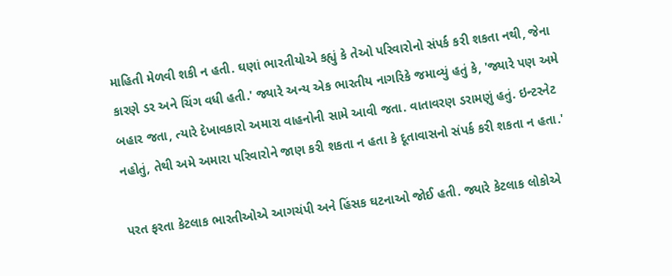માહિતી મેળવી શકી ન હતી. ઘણાં ભારતીયોએ કહ્યું કે તેઓ પરિવારોનો સંપર્ક કરી શકતા નથી, જેના કારણે ડર અને ચિંગ વધી હતી.' જ્યારે અન્ય એક ભારતીય નાગરિકે જમાવ્યું હતું કે, 'જ્યારે પણ અમે બહાર જતા, ત્યારે દેખાવકારો અમારા વાહનોની સામે આવી જતા. વાતાવરણ ડરામણું હતું. ઇન્ટરનેટ નહોતું, તેથી અમે અમારા પરિવારોને જાણ કરી શકતા ન હતા કે દૂતાવાસનો સંપર્ક કરી શકતા ન હતા.'

પરત ફરતા કેટલાક ભારતીઓએ આગચંપી અને હિંસક ઘટનાઓ જોઈ હતી. જ્યારે કેટલાક લોકોએ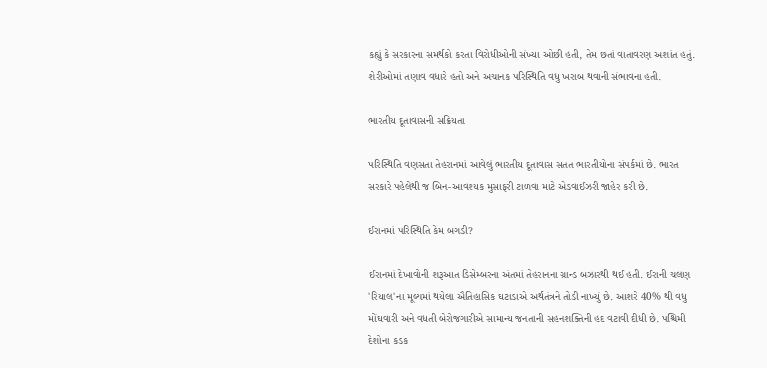કહ્યું કે સરકારના સમર્થકો કરતા વિરોધીઓની સંખ્યા ઓછી હતી, તેમ છતાં વાતાવરણ અશાંત હતું. શેરીઓમાં તણાવ વધારે હતો અને અચાનક પરિસ્થિતિ વધુ ખરાબ થવાની સંભાવના હતી.

ભારતીય દૂતાવાસની સક્રિયતા

પરિસ્થિતિ વણસતા તેહરાનમાં આવેલું ભારતીય દૂતાવાસ સતત ભારતીયોના સંપર્કમાં છે. ભારત સરકારે પહેલેથી જ બિન-આવશ્યક મુસાફરી ટાળવા માટે એડવાઈઝરી જાહેર કરી છે.

ઈરાનમાં પરિસ્થિતિ કેમ બગડી?

ઈરાનમાં દેખાવોની શરૂઆત ડિસેમ્બરના અંતમાં તેહરાનના ગ્રાન્ડ બઝારથી થઈ હતી. ઈરાની ચલણ 'રિયાલ'ના મૂલ્યમાં થયેલા ઐતિહાસિક ઘટાડાએ અર્થતંત્રને તોડી નાખ્યું છે. આશરે 40% થી વધુ મોંઘવારી અને વધતી બેરોજગારીએ સામાન્ય જનતાની સહનશક્તિની હદ વટાવી દીધી છે. પશ્ચિમી દેશોના કડક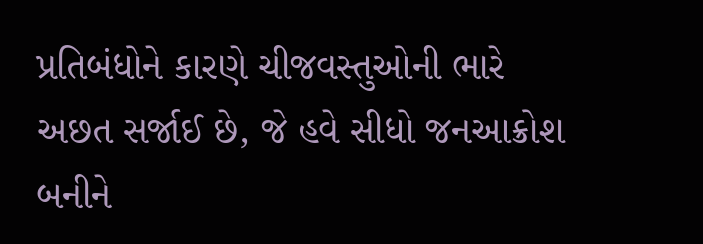પ્રતિબંધોને કારણે ચીજવસ્તુઓની ભારે અછત સર્જાઈ છે, જે હવે સીધો જનઆક્રોશ બનીને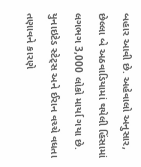બહાર આવી છે. અહેવાલો અનુસાર, છેલ્લા બે અઠવાડિયામાં થયેલી હિંસામાં લગભગ 3,000 લોકો માર્યા ગયા છે. યુનાઇટેડ સ્ટેટ્સ અને ઈરાન વચ્ચે વધતા તણાવને કારણે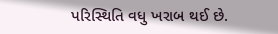પરિસ્થિતિ વધુ ખરાબ થઈ છે.